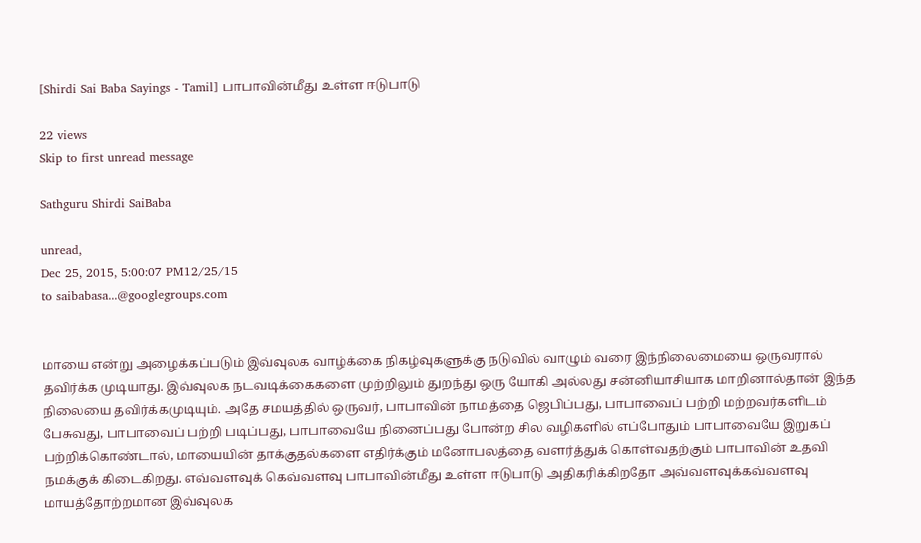[Shirdi Sai Baba Sayings - Tamil] பாபாவின்மீது உள்ள ஈடுபாடு

22 views
Skip to first unread message

Sathguru Shirdi SaiBaba

unread,
Dec 25, 2015, 5:00:07 PM12/25/15
to saibabasa...@googlegroups.com


மாயை என்று அழைக்கப்படும் இவ்வுலக வாழ்க்கை நிகழ்வுகளுக்கு நடுவில் வாழும் வரை இந்நிலைமையை ஒருவரால் தவிர்க்க முடியாது. இவ்வுலக நடவடிக்கைகளை முற்றிலும் துறந்து ஒரு யோகி அல்லது சன்னியாசியாக மாறினால்தான் இந்த நிலையை தவிர்க்கமுடியும். அதே சமயத்தில் ஒருவர், பாபாவின் நாமத்தை ஜெபிப்பது, பாபாவைப் பற்றி மற்றவர்களிடம் பேசுவது, பாபாவைப் பற்றி படிப்பது, பாபாவையே நினைப்பது போன்ற சில வழிகளில் எப்போதும் பாபாவையே இறுகப் பற்றிக்கொண்டால், மாயையின் தாக்குதல்களை எதிர்க்கும் மனோபலத்தை வளர்த்துக் கொள்வதற்கும் பாபாவின் உதவி நமக்குக் கிடைகிறது. எவ்வளவுக் கெவ்வளவு பாபாவின்மீது உள்ள ஈடுபாடு அதிகரிக்கிறதோ அவ்வளவுக்கவ்வளவு மாயத்தோற்றமான இவ்வுலக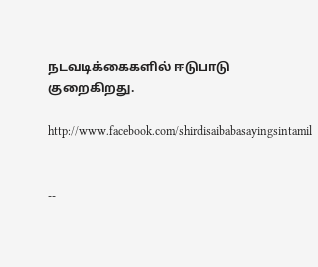நடவடிக்கைகளில் ஈடுபாடு குறைகிறது.

http://www.facebook.com/shirdisaibabasayingsintamil


--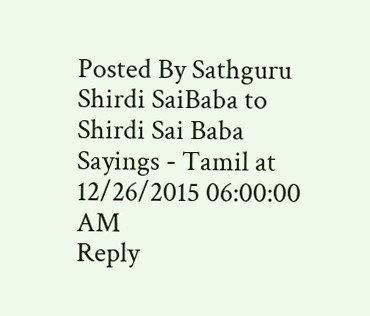Posted By Sathguru Shirdi SaiBaba to Shirdi Sai Baba Sayings - Tamil at 12/26/2015 06:00:00 AM
Reply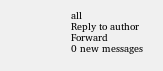all
Reply to author
Forward
0 new messages